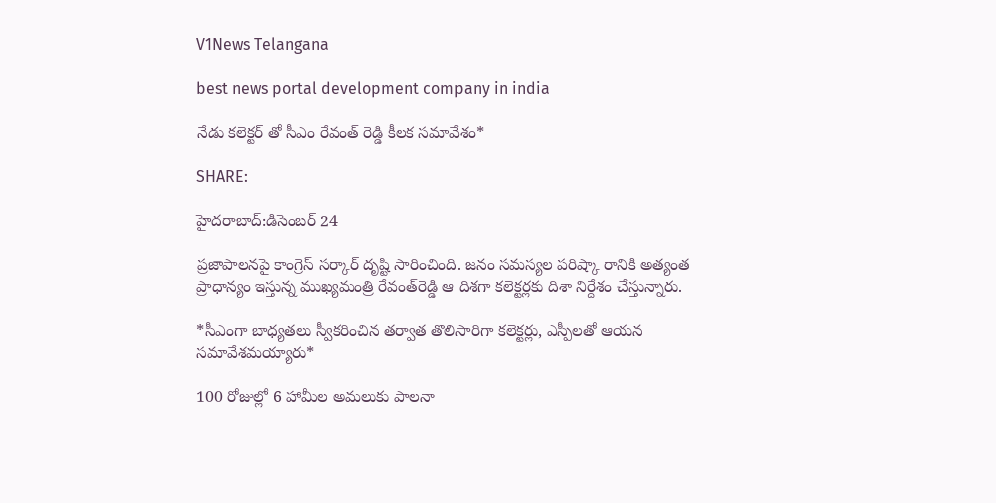V1News Telangana

best news portal development company in india

నేడు కలెక్టర్ తో సీఎం రేవంత్ రెడ్డి కీలక సమావేశం*

SHARE:

హైదరాబాద్‌:డిసెంబర్ 24

ప్రజాపాలనపై కాంగ్రెస్‌ సర్కార్‌ దృష్టి సారించింది. జనం సమస్యల పరిష్కా రానికి అత్యంత ప్రాధాన్యం ఇస్తున్న ముఖ్యమంత్రి రేవంత్‌రెడ్డి ఆ దిశగా కలెక్టర్లకు దిశా నిర్దేశం చేస్తున్నారు.

*సీఎంగా బాధ్యతలు స్వీకరించిన తర్వాత తొలిసారిగా కలెక్టర్లు, ఎస్పీలతో ఆయన సమావేశమయ్యారు*

100 రోజుల్లో 6 హామీల అమలుకు పాలనా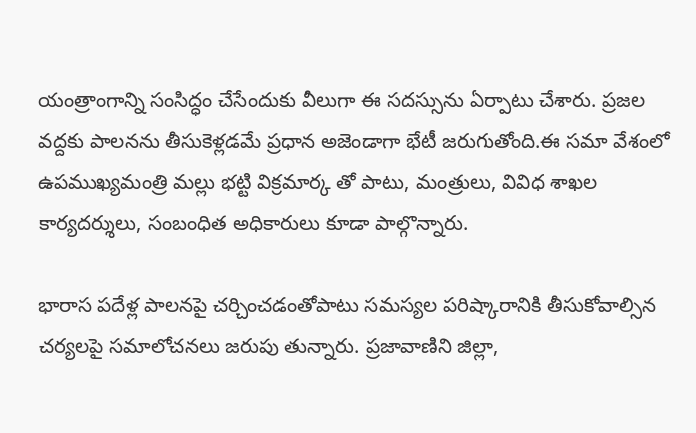యంత్రాంగాన్ని సంసిద్ధం చేసేందుకు వీలుగా ఈ సదస్సును ఏర్పాటు చేశారు. ప్రజల వద్దకు పాలనను తీసుకెళ్లడమే ప్రధాన అజెండాగా భేటీ జరుగుతోంది.ఈ సమా వేశంలో ఉపముఖ్యమంత్రి మల్లు భట్టి విక్రమార్క తో పాటు, మంత్రులు, వివిధ శాఖల కార్యదర్శులు, సంబంధిత అధికారులు కూడా పాల్గొన్నారు.

భారాస పదేళ్ల పాలనపై చర్చించడంతోపాటు సమస్యల పరిష్కారానికి తీసుకోవాల్సిన చర్యలపై సమాలోచనలు జరుపు తున్నారు. ప్రజావాణిని జిల్లా,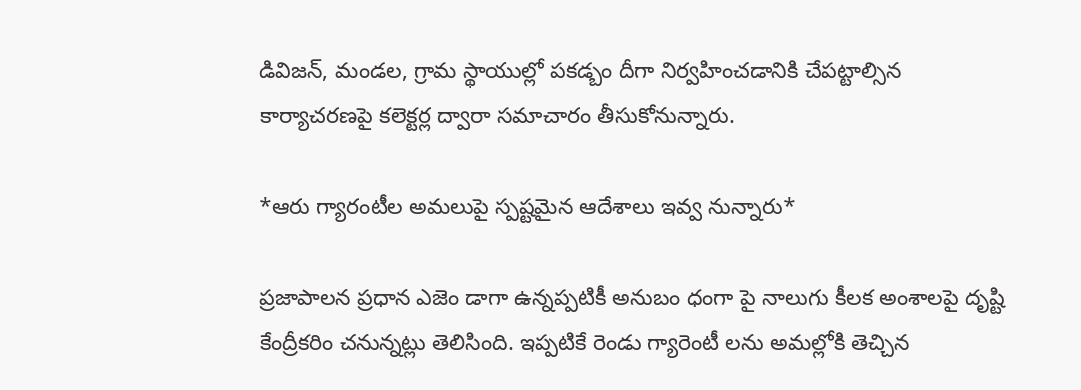డివిజన్‌, మండల, గ్రామ స్థాయుల్లో పకడ్బం దీగా నిర్వహించడానికి చేపట్టాల్సిన కార్యాచరణపై కలెక్టర్ల ద్వారా సమాచారం తీసుకోనున్నారు.

*ఆరు గ్యారంటీల అమలుపై స్పష్టమైన ఆదేశాలు ఇవ్వ నున్నారు*

ప్రజాపాలన ప్రధాన ఎజెం డాగా ఉన్నప్పటికీ అనుబం ధంగా పై నాలుగు కీలక అంశాలపై దృష్టి కేంద్రీకరిం చనున్నట్లు తెలిసింది. ఇప్పటికే రెండు గ్యారెంటీ లను అమల్లోకి తెచ్చిన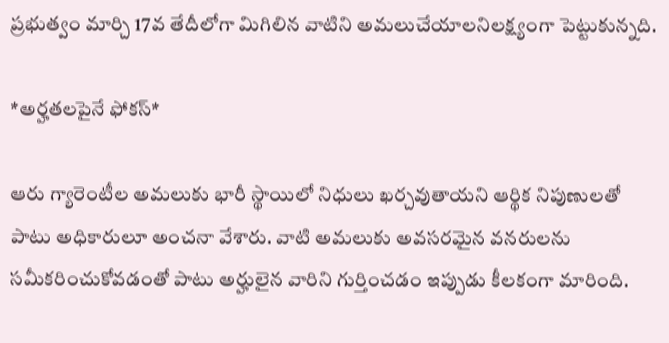ప్రభుత్వం మార్చి 17వ తేదీలోగా మిగిలిన వాటిని అమలుచేయాలనిలక్ష్యంగా పెట్టుకున్నది.

*అర్హతలపైనే ఫోకస్*

ఆరు గ్యారెంటీల అమలుకు భారీ స్థాయిలో నిధులు ఖర్చవుతాయని ఆర్థిక నిపుణులతో పాటు అధికారులూ అంచనా వేశారు. వాటి అమలుకు అవసరమైన వనరులను సమీకరించుకోవడంతో పాటు అర్హులైన వారిని గుర్తించడం ఇప్పుడు కీలకంగా మారింది.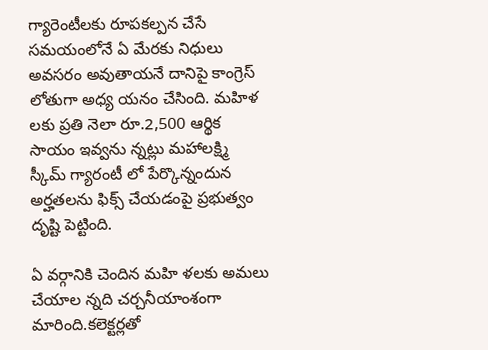గ్యారెంటీలకు రూపకల్పన చేసే సమయంలోనే ఏ మేరకు నిధులు అవసరం అవుతాయనే దానిపై కాంగ్రెస్ లోతుగా అధ్య యనం చేసింది. మహిళ లకు ప్రతి నెలా రూ.2,500 ఆర్థిక సాయం ఇవ్వను న్నట్లు మహాలక్ష్మి స్కీమ్ గ్యారంటీ లో పేర్కొన్నందున అర్హతలను ఫిక్స్ చేయడంపై ప్రభుత్వం దృష్టి పెట్టింది.

ఏ వర్గానికి చెందిన మహి ళలకు అమలు చేయాల న్నది చర్చనీయాంశంగా మారింది.కలెక్టర్లతో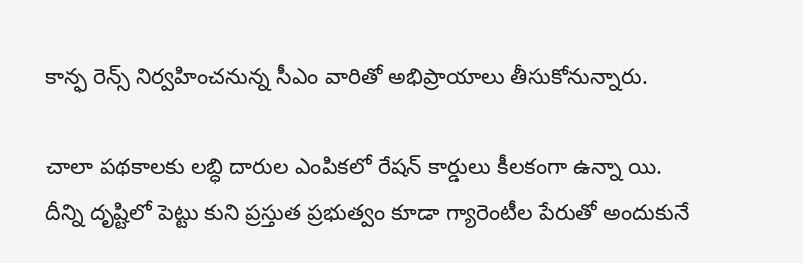కాన్ఫ రెన్స్ నిర్వహించనున్న సీఎం వారితో అభిప్రాయాలు తీసుకోనున్నారు.

చాలా పథకాలకు లబ్ధి దారుల ఎంపికలో రేషన్ కార్డులు కీలకంగా ఉన్నా యి. దీన్ని దృష్టిలో పెట్టు కుని ప్రస్తుత ప్రభుత్వం కూడా గ్యారెంటీల పేరుతో అందుకునే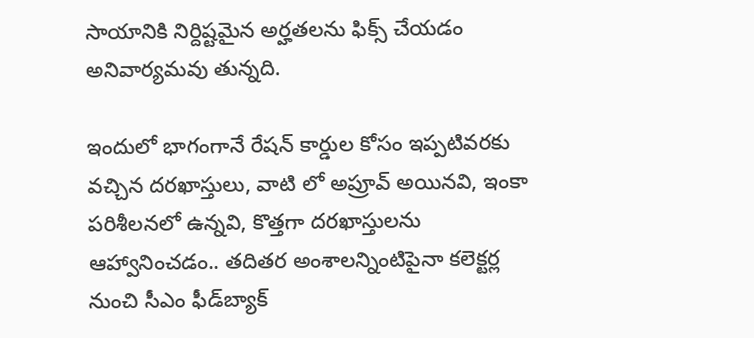సాయానికి నిర్దిష్టమైన అర్హతలను ఫిక్స్ చేయడం అనివార్యమవు తున్నది.

ఇందులో భాగంగానే రేషన్ కార్డుల కోసం ఇప్పటివరకు వచ్చిన దరఖాస్తులు, వాటి లో అప్రూవ్ అయినవి, ఇంకా పరిశీలనలో ఉన్నవి, కొత్తగా దరఖాస్తులను ఆహ్వానించడం.. తదితర అంశాలన్నింటిపైనా కలెక్టర్ల నుంచి సీఎం ఫీడ్‌బ్యాక్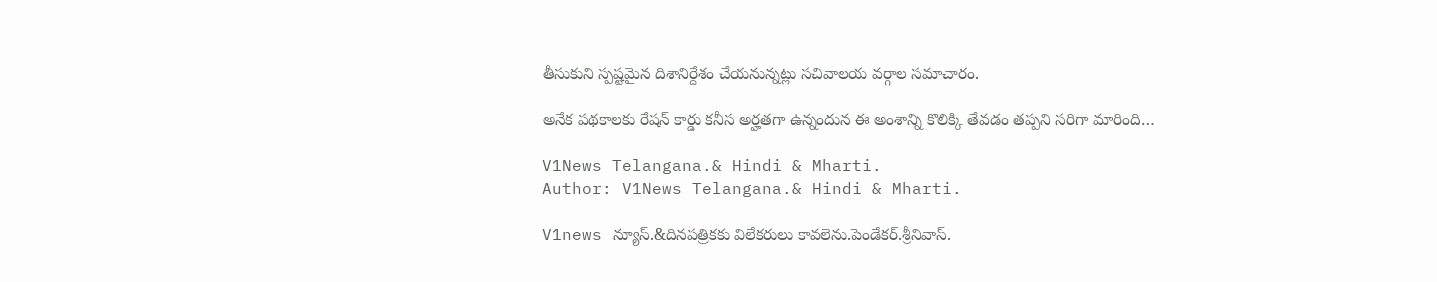తీసుకుని స్పష్టమైన దిశానిర్దేశం చేయనున్నట్లు సచివాలయ వర్గాల సమాచారం.

అనేక పథకాలకు రేషన్ కార్డు కనీస అర్హతగా ఉన్నందున ఈ అంశాన్ని కొలిక్కి తేవడం తప్పని సరిగా మారింది…

V1News Telangana.& Hindi & Mharti.
Author: V1News Telangana.& Hindi & Mharti.

V1news న్యూస్.&దినపత్రికకు విలేకరులు కావలెను.పెండేకర్.శ్రీనివాస్.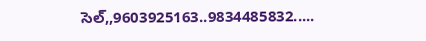సెల్,,9603925163..9834485832.....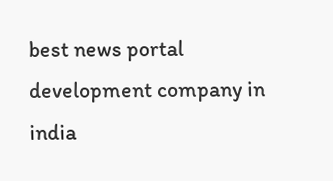best news portal development company in india